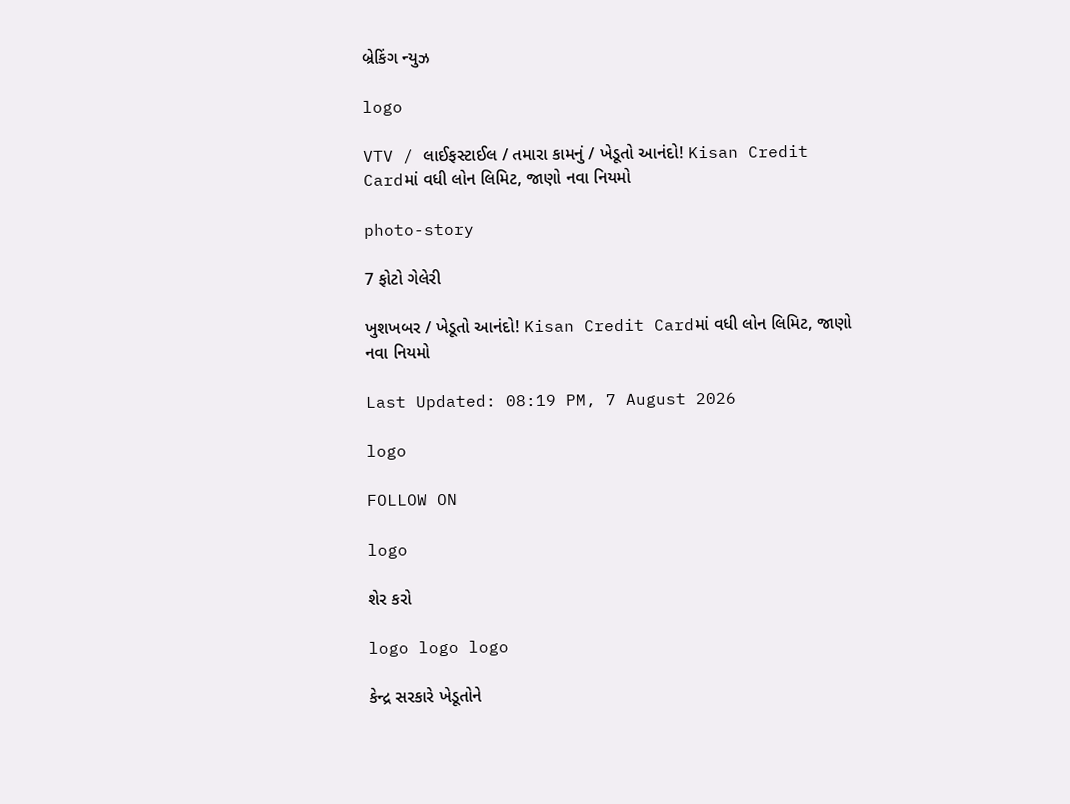બ્રેકિંગ ન્યુઝ

logo

VTV / લાઈફસ્ટાઈલ / તમારા કામનું / ખેડૂતો આનંદો! Kisan Credit Cardમાં વધી લોન લિમિટ, જાણો નવા નિયમો

photo-story

7 ફોટો ગેલેરી

ખુશખબર / ખેડૂતો આનંદો! Kisan Credit Cardમાં વધી લોન લિમિટ, જાણો નવા નિયમો

Last Updated: 08:19 PM, 7 August 2026

logo

FOLLOW ON

logo

શેર કરો

logo logo logo

કેન્દ્ર સરકારે ખેડૂતોને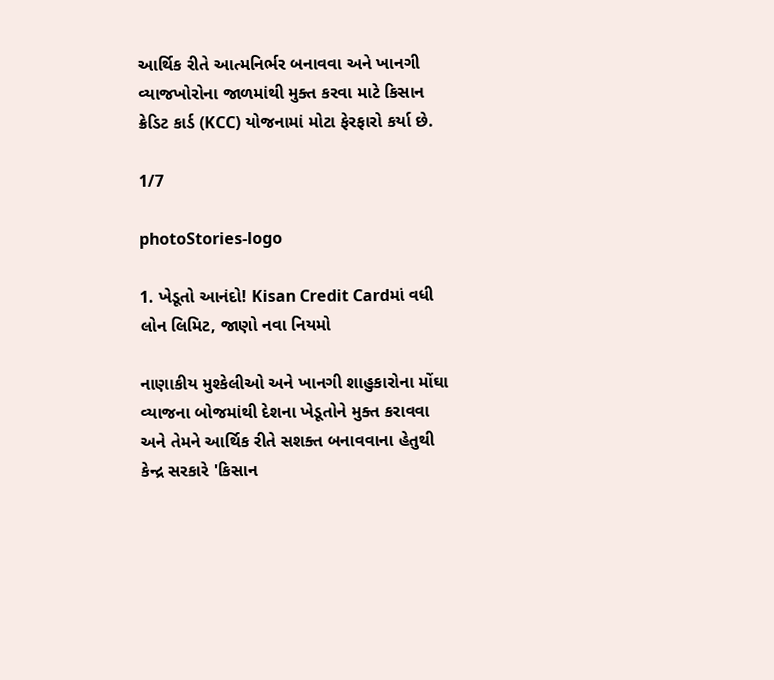આર્થિક રીતે આત્મનિર્ભર બનાવવા અને ખાનગી વ્યાજખોરોના જાળમાંથી મુક્ત કરવા માટે કિસાન ક્રેડિટ કાર્ડ (KCC) યોજનામાં મોટા ફેરફારો કર્યા છે.

1/7

photoStories-logo

1. ખેડૂતો આનંદો! Kisan Credit Cardમાં વધી લોન લિમિટ, જાણો નવા નિયમો

નાણાકીય મુશ્કેલીઓ અને ખાનગી શાહુકારોના મોંઘા વ્યાજના બોજમાંથી દેશના ખેડૂતોને મુક્ત કરાવવા અને તેમને આર્થિક રીતે સશક્ત બનાવવાના હેતુથી કેન્દ્ર સરકારે 'કિસાન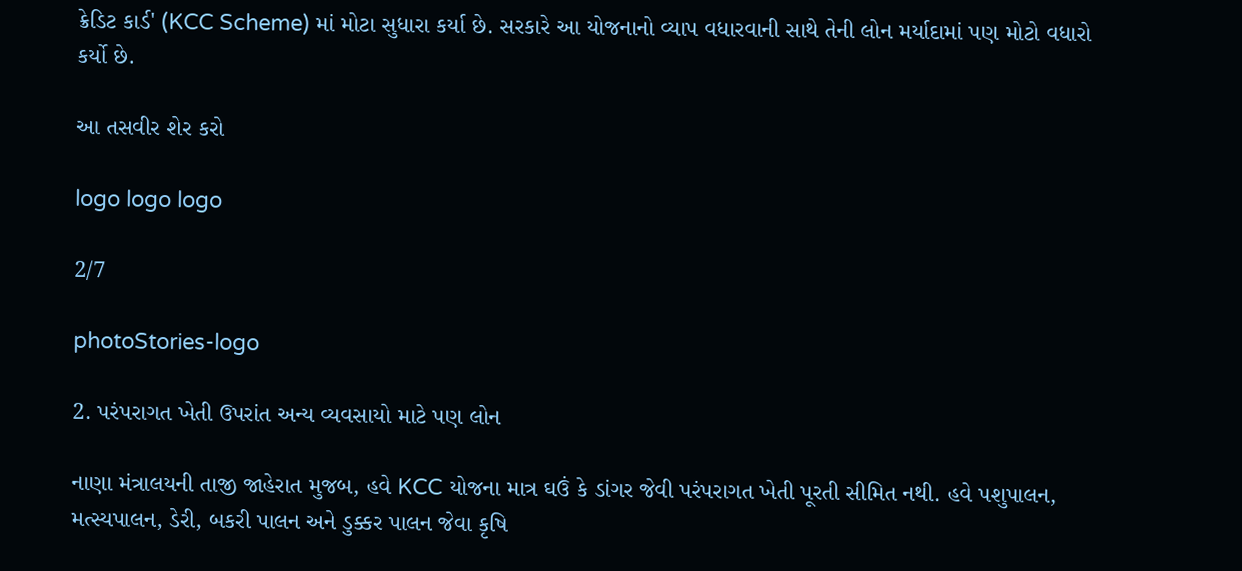ક્રેડિટ કાર્ડ' (KCC Scheme) માં મોટા સુધારા કર્યા છે. સરકારે આ યોજનાનો વ્યાપ વધારવાની સાથે તેની લોન મર્યાદામાં પણ મોટો વધારો કર્યો છે.

આ તસવીર શેર કરો

logo logo logo

2/7

photoStories-logo

2. પરંપરાગત ખેતી ઉપરાંત અન્ય વ્યવસાયો માટે પણ લોન

નાણા મંત્રાલયની તાજી જાહેરાત મુજબ, હવે KCC યોજના માત્ર ઘઉં કે ડાંગર જેવી પરંપરાગત ખેતી પૂરતી સીમિત નથી. હવે પશુપાલન, મત્સ્યપાલન, ડેરી, બકરી પાલન અને ડુક્કર પાલન જેવા કૃષિ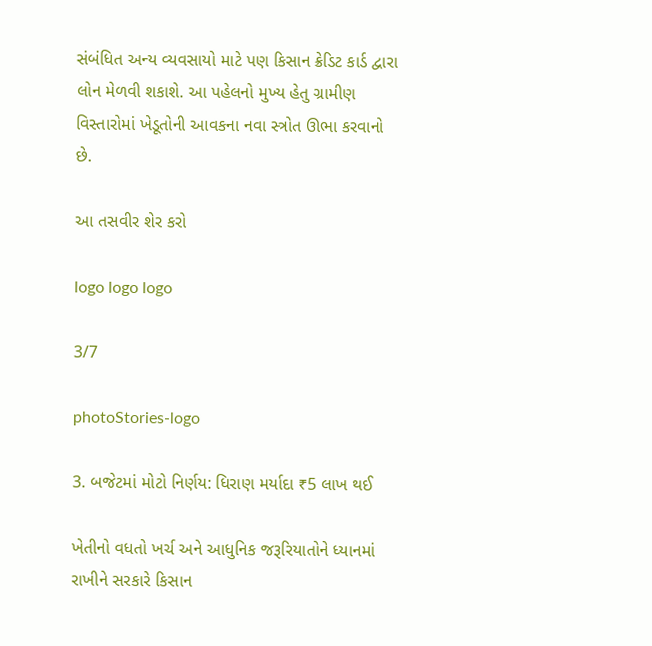સંબંધિત અન્ય વ્યવસાયો માટે પણ કિસાન ક્રેડિટ કાર્ડ દ્વારા લોન મેળવી શકાશે. આ પહેલનો મુખ્ય હેતુ ગ્રામીણ વિસ્તારોમાં ખેડૂતોની આવકના નવા સ્ત્રોત ઊભા કરવાનો છે.

આ તસવીર શેર કરો

logo logo logo

3/7

photoStories-logo

3. બજેટમાં મોટો નિર્ણય: ધિરાણ મર્યાદા ₹5 લાખ થઈ

ખેતીનો વધતો ખર્ચ અને આધુનિક જરૂરિયાતોને ધ્યાનમાં રાખીને સરકારે કિસાન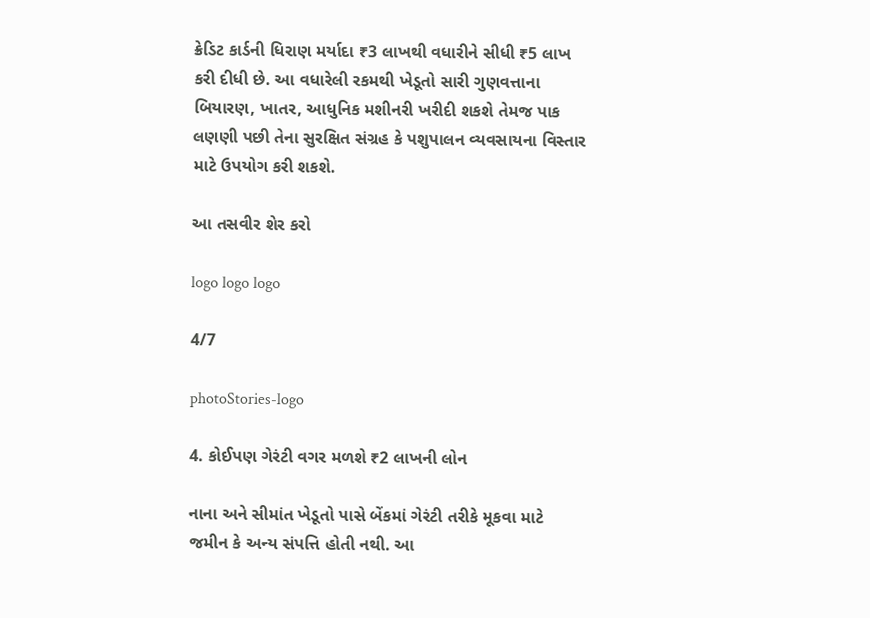ક્રેડિટ કાર્ડની ધિરાણ મર્યાદા ₹3 લાખથી વધારીને સીધી ₹5 લાખ કરી દીધી છે. આ વધારેલી રકમથી ખેડૂતો સારી ગુણવત્તાના બિયારણ, ખાતર, આધુનિક મશીનરી ખરીદી શકશે તેમજ પાક લણણી પછી તેના સુરક્ષિત સંગ્રહ કે પશુપાલન વ્યવસાયના વિસ્તાર માટે ઉપયોગ કરી શકશે.

આ તસવીર શેર કરો

logo logo logo

4/7

photoStories-logo

4. કોઈપણ ગેરંટી વગર મળશે ₹2 લાખની લોન

નાના અને સીમાંત ખેડૂતો પાસે બેંકમાં ગેરંટી તરીકે મૂકવા માટે જમીન કે અન્ય સંપત્તિ હોતી નથી. આ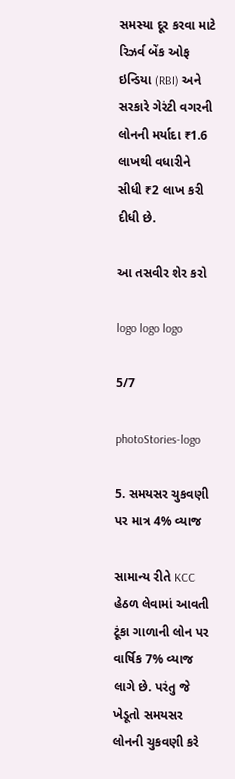સમસ્યા દૂર કરવા માટે રિઝર્વ બેંક ઓફ ઇન્ડિયા (RBI) અને સરકારે ગેરંટી વગરની લોનની મર્યાદા ₹1.6 લાખથી વધારીને સીધી ₹2 લાખ કરી દીધી છે.

આ તસવીર શેર કરો

logo logo logo

5/7

photoStories-logo

5. સમયસર ચુકવણી પર માત્ર 4% વ્યાજ

સામાન્ય રીતે KCC હેઠળ લેવામાં આવતી ટૂંકા ગાળાની લોન પર વાર્ષિક 7% વ્યાજ લાગે છે. પરંતુ જે ખેડૂતો સમયસર લોનની ચુકવણી કરે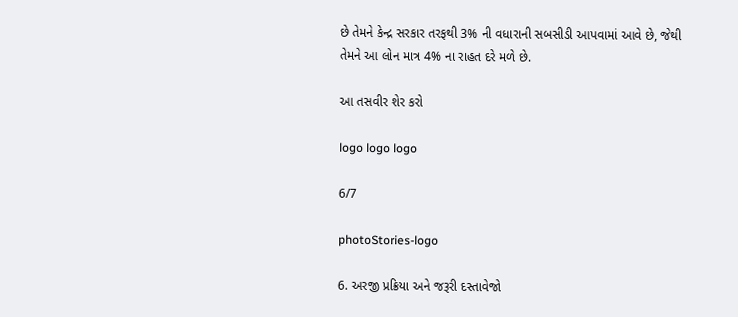છે તેમને કેન્દ્ર સરકાર તરફથી 3% ની વધારાની સબસીડી આપવામાં આવે છે, જેથી તેમને આ લોન માત્ર 4% ના રાહત દરે મળે છે.

આ તસવીર શેર કરો

logo logo logo

6/7

photoStories-logo

6. અરજી પ્રક્રિયા અને જરૂરી દસ્તાવેજો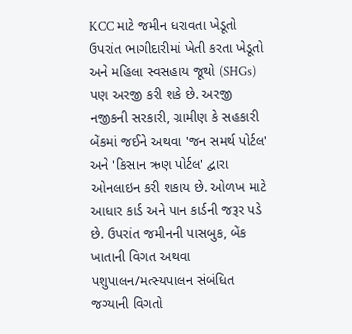KCC માટે જમીન ધરાવતા ખેડૂતો ઉપરાંત ભાગીદારીમાં ખેતી કરતા ખેડૂતો અને મહિલા સ્વસહાય જૂથો (SHGs) પણ અરજી કરી શકે છે. અરજી નજીકની સરકારી, ગ્રામીણ કે સહકારી બેંકમાં જઈને અથવા 'જન સમર્થ પોર્ટલ' અને 'કિસાન ઋણ પોર્ટલ' દ્વારા ઓનલાઇન કરી શકાય છે. ઓળખ માટે આધાર કાર્ડ અને પાન કાર્ડની જરૂર પડે છે. ઉપરાંત જમીનની પાસબુક, બેંક ખાતાની વિગત અથવા પશુપાલન/મત્સ્યપાલન સંબંધિત જગ્યાની વિગતો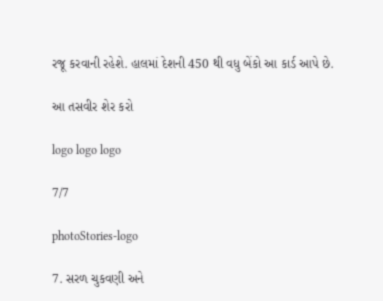રજૂ કરવાની રહેશે. હાલમાં દેશની 450 થી વધુ બેંકો આ કાર્ડ આપે છે.

આ તસવીર શેર કરો

logo logo logo

7/7

photoStories-logo

7. સરળ ચુકવણી અને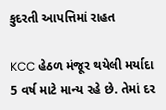કુદરતી આપત્તિમાં રાહત

KCC હેઠળ મંજૂર થયેલી મર્યાદા 5 વર્ષ માટે માન્ય રહે છે. તેમાં દર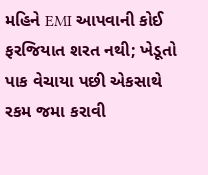મહિને EMI આપવાની કોઈ ફરજિયાત શરત નથી; ખેડૂતો પાક વેચાયા પછી એકસાથે રકમ જમા કરાવી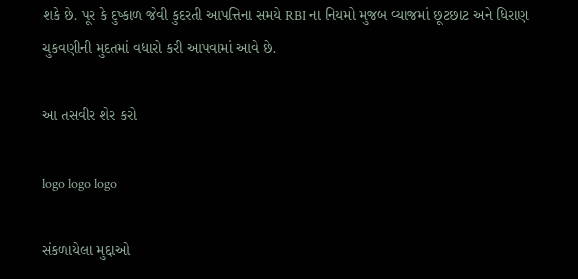શકે છે. પૂર કે દુષ્કાળ જેવી કુદરતી આપત્તિના સમયે RBI ના નિયમો મુજબ વ્યાજમાં છૂટછાટ અને ધિરાણ ચુકવણીની મુદતમાં વધારો કરી આપવામાં આવે છે.

આ તસવીર શેર કરો

logo logo logo

સંકળાયેલા મુદ્દાઓ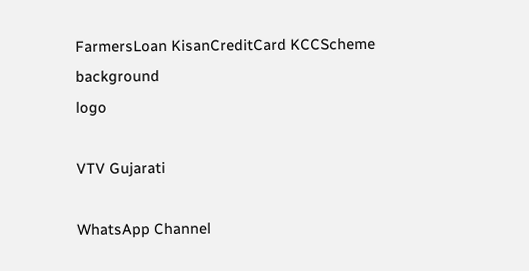FarmersLoan KisanCreditCard KCCScheme
background
logo

VTV Gujarati

WhatsApp Channel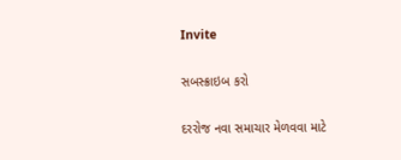Invite

સબસ્ક્રાઇબ કરો

દરરોજ નવા સમાચાર મેળવવા માટે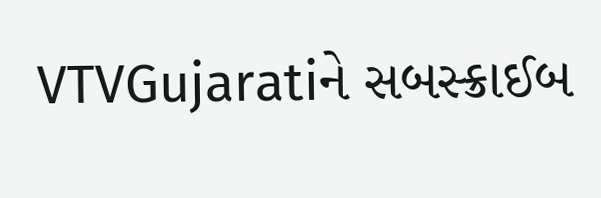VTVGujaratiને સબસ્ક્રાઈબ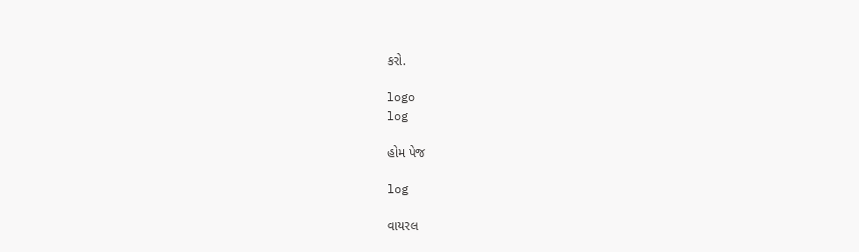કરો.

logo
log

હોમ પેજ

log

વાયરલ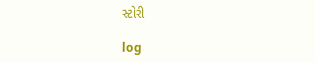સ્ટોરી

log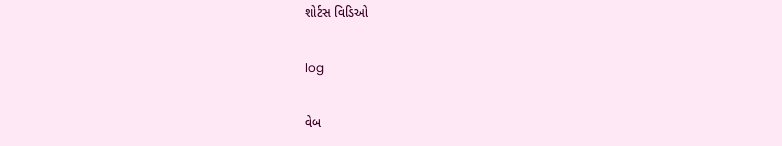શોર્ટસ વિડિઓ

log

વેબ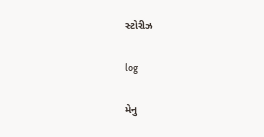સ્ટોરીઝ

log

મેનુ